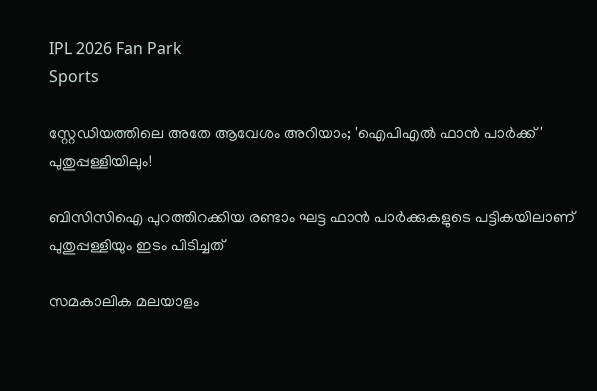IPL 2026 Fan Park
Sports

സ്റ്റേഡിയത്തിലെ അതേ ആവേശം അറിയാം; 'ഐപിഎൽ ഫാൻ പാർക്ക്' പുതുപ്പള്ളിയിലും!

ബിസിസിഐ പുറത്തിറക്കിയ രണ്ടാം ഘട്ട ഫാൻ പാർക്കുകളുടെ പട്ടികയിലാണ് പുതുപ്പള്ളിയും ഇടം പിടിച്ചത്

സമകാലിക മലയാളം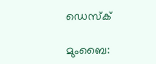ഡെസ്ക്

മുംബൈ: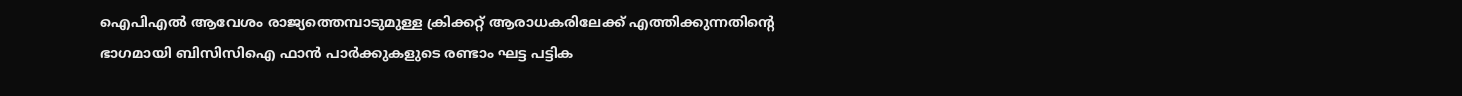ഐപിഎൽ ആവേശം രാജ്യത്തെമ്പാടുമുള്ള ക്രിക്കറ്റ് ആരാധകരിലേക്ക് എത്തിക്കുന്നതിന്റെ ഭാഗമായി ബിസിസിഐ ഫാൻ പാർക്കുകളുടെ രണ്ടാം ഘട്ട പട്ടിക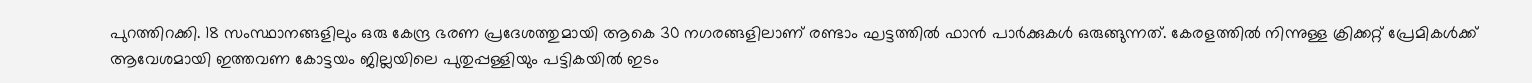പുറത്തിറക്കി. 18 സംസ്ഥാനങ്ങളിലും ഒരു കേന്ദ്ര ഭരണ പ്രദേശത്തുമായി ആകെ 30 നഗരങ്ങളിലാണ് രണ്ടാം ഘട്ടത്തിൽ ഫാൻ പാർക്കുകൾ ഒരുങ്ങുന്നത്. കേരളത്തിൽ നിന്നുള്ള ക്രിക്കറ്റ് പ്രേമികൾക്ക് ആവേശമായി ഇത്തവണ കോട്ടയം ജില്ലയിലെ പുതുപ്പള്ളിയും പട്ടികയിൽ ഇടം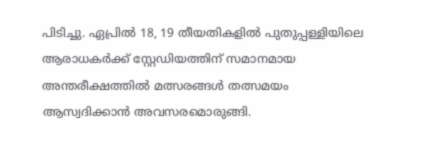പിടിച്ചു. ഏപ്രിൽ 18, 19 തീയതികളിൽ പുതുപ്പള്ളിയിലെ ആരാധകർക്ക് സ്റ്റേഡിയത്തിന് സമാനമായ അന്തരീക്ഷത്തിൽ മത്സരങ്ങൾ തത്സമയം ആസ്വദിക്കാൻ അവസരമൊരുങ്ങി.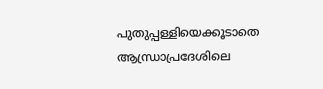പുതുപ്പള്ളിയെക്കൂടാതെ ആന്ധ്രാപ്രദേശിലെ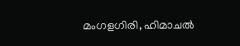മംഗളഗിരി, ഹിമാചൽ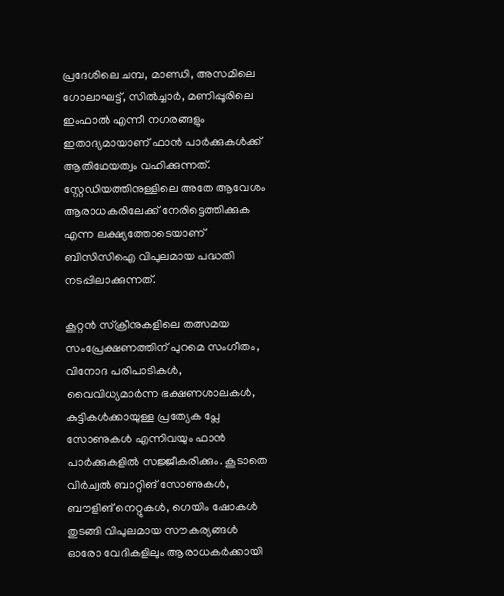പ്രദേശിലെ ചമ്പ, മാണ്ഡി, അസമിലെ ഗോലാഘട്ട്, സിൽച്ചാർ, മണിപ്പൂരിലെ ഇംഫാൽ എന്നീ നഗരങ്ങളും ഇതാദ്യമായാണ് ഫാൻ പാർക്കുകൾക്ക് ആതിഥേയത്വം വഹിക്കുന്നത്. സ്റ്റേഡിയത്തിനുള്ളിലെ അതേ ആവേശം ആരാധകരിലേക്ക് നേരിട്ടെത്തിക്കുക എന്ന ലക്ഷ്യത്തോടെയാണ് ബിസിസിഐ വിപുലമായ പദ്ധതി നടപ്പിലാക്കുന്നത്.

കൂറ്റൻ സ്ക്രീനുകളിലെ തത്സമയ സംപ്രേക്ഷണത്തിന് പുറമെ സംഗീതം, വിനോദ പരിപാടികൾ, വൈവിധ്യമാർന്ന ഭക്ഷണശാലകൾ, കുട്ടികൾക്കായുള്ള പ്രത്യേക പ്ലേ സോണുകൾ എന്നിവയും ഫാൻ പാർക്കുകളിൽ സജ്ജീകരിക്കും. കൂടാതെ വിർച്വൽ ബാറ്റിങ് സോണുകൾ, ബൗളിങ് നെറ്റുകൾ, ഗെയിം ഷോകൾ തുടങ്ങി വിപുലമായ സൗകര്യങ്ങൾ ഓരോ വേദികളിലും ആരാധകർക്കായി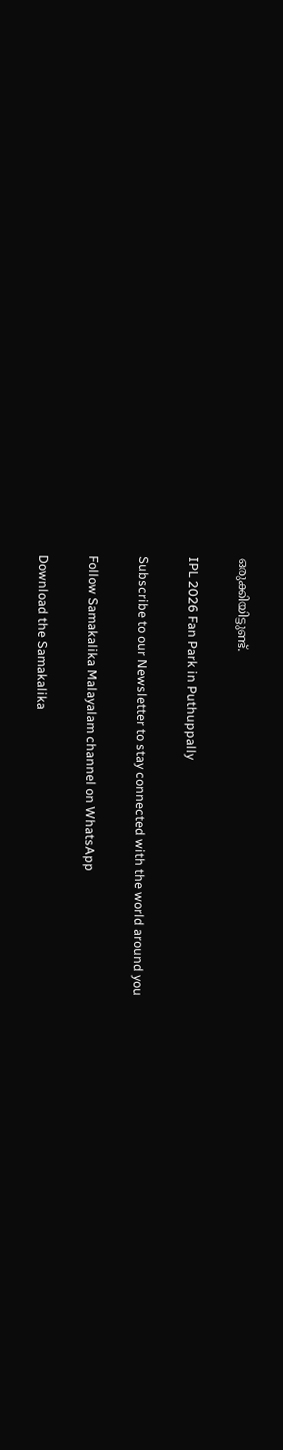ഒരുക്കിയിട്ടുണ്ട്.

IPL 2026 Fan Park in Puthuppally

Subscribe to our Newsletter to stay connected with the world around you

Follow Samakalika Malayalam channel on WhatsApp

Download the Samakalika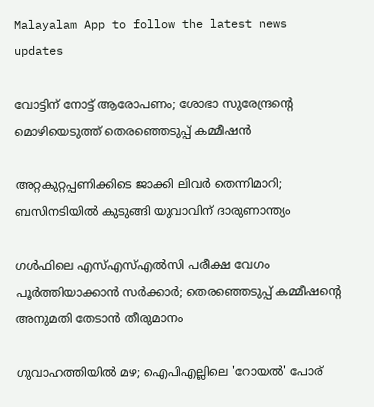Malayalam App to follow the latest news updates

വോട്ടിന് നോട്ട് ആരോപണം; ശോഭാ സുരേന്ദ്രന്റെ മൊഴിയെടുത്ത് തെരഞ്ഞെടുപ്പ് കമ്മീഷന്‍

അറ്റകുറ്റപ്പണിക്കിടെ ജാക്കി ലിവര്‍ തെന്നിമാറി; ബസിനടിയില്‍ കുടുങ്ങി യുവാവിന് ദാരുണാന്ത്യം

ഗള്‍ഫിലെ എസ്എസ്എല്‍സി പരീക്ഷ വേഗം പൂര്‍ത്തിയാക്കാന്‍ സര്‍ക്കാര്‍; തെരഞ്ഞെടുപ്പ് കമ്മീഷന്റെ അനുമതി തേടാന്‍ തീരുമാനം

ഗുവാഹത്തിയിൽ മഴ; ഐപിഎല്ലിലെ 'റോയൽ' പോര്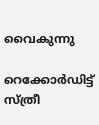വൈകുന്നു

റെക്കോര്‍ഡിട്ട് സ്ത്രീ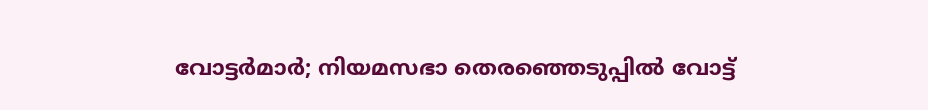വോട്ടര്‍മാര്‍; നിയമസഭാ തെരഞ്ഞെടുപ്പില്‍ വോട്ട്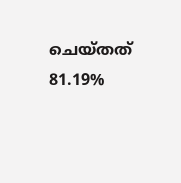ചെയ്തത് 81.19%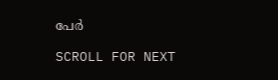പേര്‍

SCROLL FOR NEXT